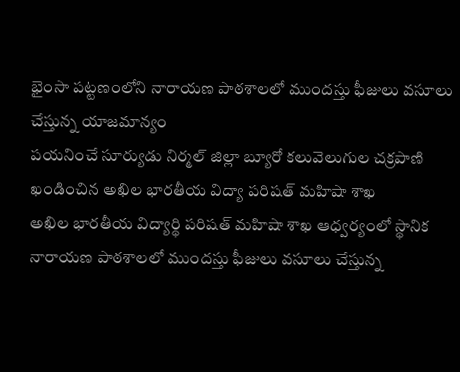భైంసా పట్టణంలోని నారాయణ పాఠశాలలో ముందస్తు ఫీజులు వసూలు చేస్తున్న యాజమాన్యం
పయనించే సూర్యుడు నిర్మల్ జిల్లా బ్యూరో కలువెలుగుల చక్రపాణి
ఖండించిన అఖిల భారతీయ విద్యా పరిషత్ మహిషా శాఖ
అఖిల భారతీయ విద్యార్థి పరిషత్ మహిషా శాఖ ఆధ్వర్యంలో స్థానిక నారాయణ పాఠశాలలో ముందస్తు ఫీజులు వసూలు చేస్తున్న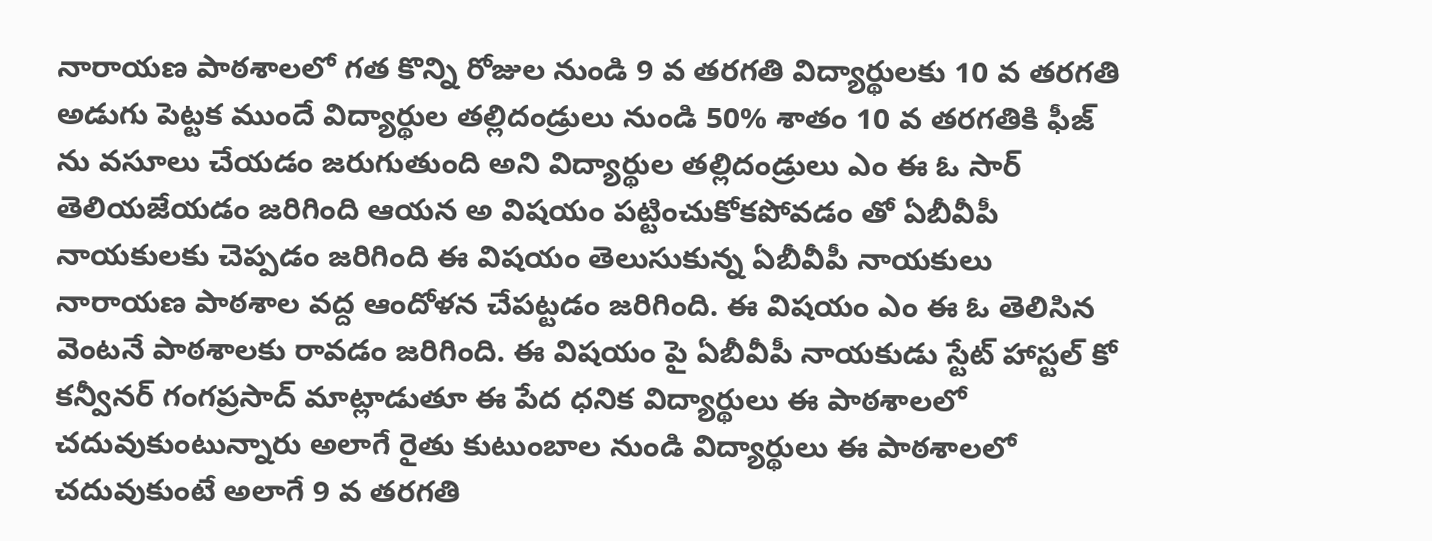నారాయణ పాఠశాలలో గత కొన్ని రోజుల నుండి 9 వ తరగతి విద్యార్థులకు 10 వ తరగతి అడుగు పెట్టక ముందే విద్యార్థుల తల్లిదండ్రులు నుండి 50% శాతం 10 వ తరగతికి ఫీజ్ ను వసూలు చేయడం జరుగుతుంది అని విద్యార్థుల తల్లిదండ్రులు ఎం ఈ ఓ సార్ తెలియజేయడం జరిగింది ఆయన అ విషయం పట్టించుకోకపోవడం తో ఏబీవీపీ నాయకులకు చెప్పడం జరిగింది ఈ విషయం తెలుసుకున్న ఏబీవీపీ నాయకులు నారాయణ పాఠశాల వద్ద ఆందోళన చేపట్టడం జరిగింది. ఈ విషయం ఎం ఈ ఓ తెలిసిన వెంటనే పాఠశాలకు రావడం జరిగింది. ఈ విషయం పై ఏబీవీపీ నాయకుడు స్టేట్ హాస్టల్ కో కన్వీనర్ గంగప్రసాద్ మాట్లాడుతూ ఈ పేద ధనిక విద్యార్థులు ఈ పాఠశాలలో చదువుకుంటున్నారు అలాగే రైతు కుటుంబాల నుండి విద్యార్థులు ఈ పాఠశాలలో చదువుకుంటే అలాగే 9 వ తరగతి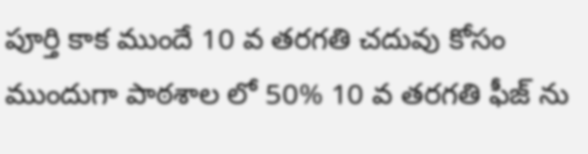పూర్తి కాక ముందే 10 వ తరగతి చదువు కోసం ముందుగా పాఠశాల లో 50% 10 వ తరగతి ఫీజ్ ను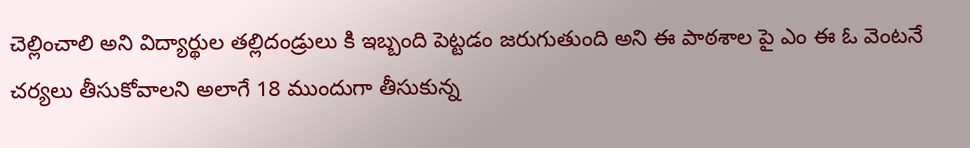చెల్లించాలి అని విద్యార్థుల తల్లిదండ్రులు కి ఇబ్బంది పెట్టడం జరుగుతుంది అని ఈ పాఠశాల పై ఎం ఈ ఓ వెంటనే చర్యలు తీసుకోవాలని అలాగే 18 ముందుగా తీసుకున్న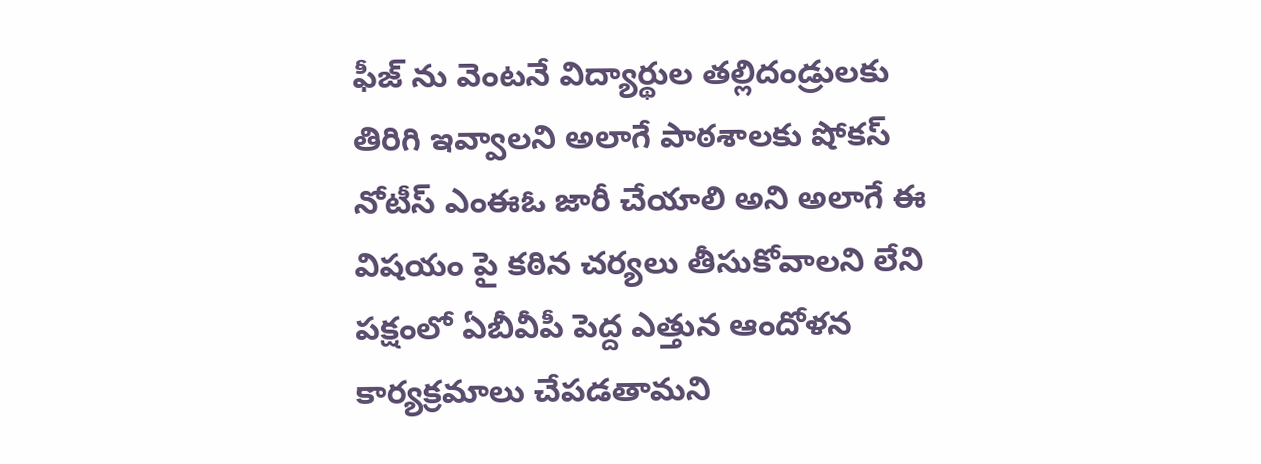ఫీజ్ ను వెంటనే విద్యార్థుల తల్లిదండ్రులకు తిరిగి ఇవ్వాలని అలాగే పాఠశాలకు షోకస్ నోటీస్ ఎంఈఓ జారీ చేయాలి అని అలాగే ఈ విషయం పై కఠిన చర్యలు తీసుకోవాలని లేని పక్షంలో ఏబీవీపీ పెద్ద ఎత్తున ఆందోళన కార్యక్రమాలు చేపడతామని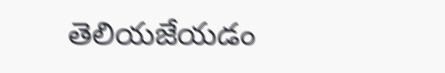తెలియజేయడం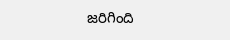జరిగింది